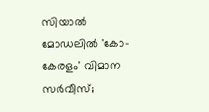സിയാൽ മോഡലിൽ 'കോ-കേരളം' വിമാന സർവീസ്;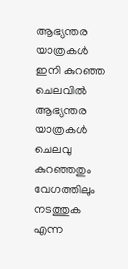ആഭ്യന്തര യാത്രകൾ ഇനി കുറഞ്ഞ ചെലവിൽ
ആഭ്യന്തര യാത്രകൾ ചെലവു കുറഞ്ഞതും വേഗത്തിലും നടത്തുക എന്ന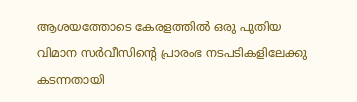ആശയത്തോടെ കേരളത്തിൽ ഒരു പുതിയ വിമാന സർവീസിന്റെ പ്രാരംഭ നടപടികളിലേക്കു കടന്നതായി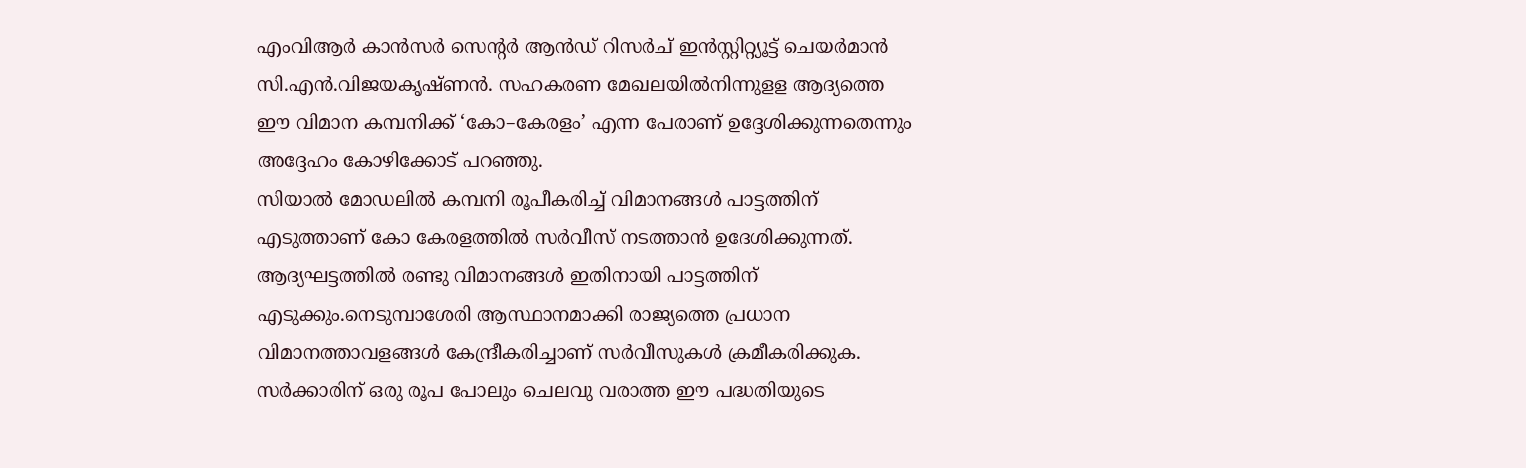എംവിആർ കാൻസർ സെന്റർ ആൻഡ് റിസർച് ഇൻസ്റ്റിറ്റ്യൂട്ട് ചെയർമാൻ സി.എൻ.വിജയകൃഷ്ണൻ. സഹകരണ മേഖലയിൽനിന്നുളള ആദ്യത്തെ ഈ വിമാന കമ്പനിക്ക് ‘കോ–കേരളം’ എന്ന പേരാണ് ഉദ്ദേശിക്കുന്നതെന്നും അദ്ദേഹം കോഴിക്കോട് പറഞ്ഞു.
സിയാൽ മോഡലിൽ കമ്പനി രൂപീകരിച്ച് വിമാനങ്ങൾ പാട്ടത്തിന് എടുത്താണ് കോ കേരളത്തിൽ സർവീസ് നടത്താൻ ഉദേശിക്കുന്നത്. ആദ്യഘട്ടത്തിൽ രണ്ടു വിമാനങ്ങൾ ഇതിനായി പാട്ടത്തിന് എടുക്കും.നെടുമ്പാശേരി ആസ്ഥാനമാക്കി രാജ്യത്തെ പ്രധാന വിമാനത്താവളങ്ങൾ കേന്ദ്രീകരിച്ചാണ് സർവീസുകൾ ക്രമീകരിക്കുക.
സർക്കാരിന് ഒരു രൂപ പോലും ചെലവു വരാത്ത ഈ പദ്ധതിയുടെ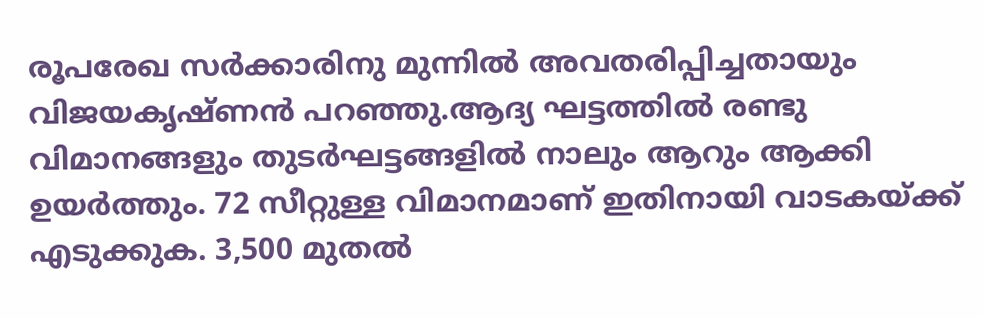രൂപരേഖ സർക്കാരിനു മുന്നിൽ അവതരിപ്പിച്ചതായും വിജയകൃഷ്ണൻ പറഞ്ഞു.ആദ്യ ഘട്ടത്തിൽ രണ്ടു വിമാനങ്ങളും തുടർഘട്ടങ്ങളിൽ നാലും ആറും ആക്കി ഉയർത്തും. 72 സീറ്റുള്ള വിമാനമാണ് ഇതിനായി വാടകയ്ക്ക് എടുക്കുക. 3,500 മുതൽ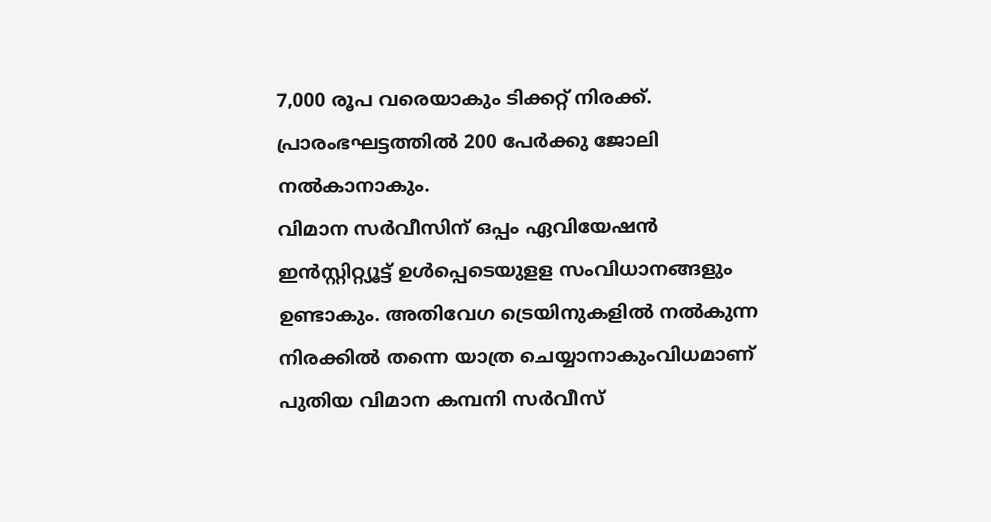7,000 രൂപ വരെയാകും ടിക്കറ്റ് നിരക്ക്. പ്രാരംഭഘട്ടത്തിൽ 200 പേർക്കു ജോലി നൽകാനാകും.
വിമാന സർവീസിന് ഒപ്പം ഏവിയേഷൻ ഇൻസ്റ്റിറ്റ്യൂട്ട് ഉൾപ്പെടെയുളള സംവിധാനങ്ങളും ഉണ്ടാകും. അതിവേഗ ട്രെയിനുകളിൽ നൽകുന്ന നിരക്കിൽ തന്നെ യാത്ര ചെയ്യാനാകുംവിധമാണ് പുതിയ വിമാന കമ്പനി സർവീസ്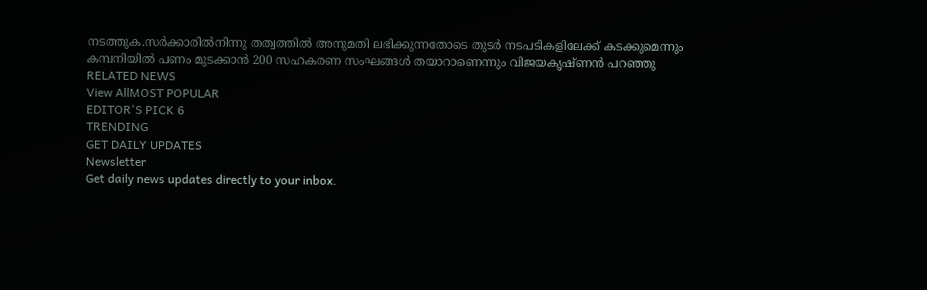നടത്തുക.സർക്കാരിൽനിന്നു തത്വത്തിൽ അനുമതി ലഭിക്കുന്നതോടെ തുടർ നടപടികളിലേക്ക് കടക്കുമെന്നും കമ്പനിയിൽ പണം മുടക്കാൻ 200 സഹകരണ സംഘങ്ങൾ തയാറാണെന്നും വിജയകൃഷ്ണൻ പറഞ്ഞു
RELATED NEWS
View AllMOST POPULAR
EDITOR'S PICK 6
TRENDING
GET DAILY UPDATES
Newsletter
Get daily news updates directly to your inbox.